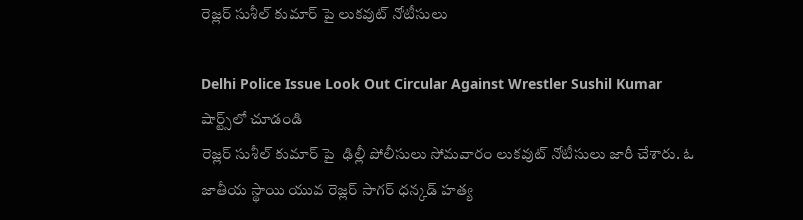రెజ్లర్ సుశీల్ కుమార్ పై లుకవుట్ నోటీసులు

Delhi Police Issue Look Out Circular Against Wrestler Sushil Kumar
షార్ట్స్‌లో చూడండి
రెజ్లర్ సుశీల్ కుమార్ పై  ఢిల్లీ పోలీసులు సోమవారం లుకవుట్ నోటీసులు జారీ చేశారు. ఓ జాతీయ స్థాయి యువ రెజ్లర్ సాగర్ ధన్కడ్ హత్య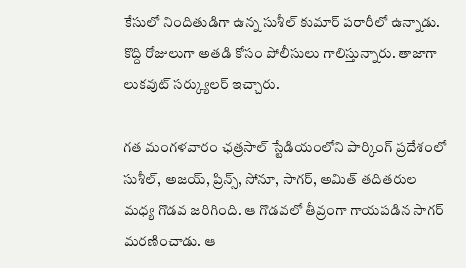కేసులో నిందితుడిగా ఉన్న సుశీల్ కుమార్ పరారీలో ఉన్నాడు. కొద్ది రోజులుగా అతడి కోసం పోలీసులు గాలిస్తున్నారు. తాజాగా లుకవుట్ సర్క్యులర్ ఇచ్చారు.

గత మంగళవారం ఛత్రసాల్ స్టేడియంలోని పార్కింగ్ ప్రదేశంలో సుశీల్, అజయ్, ప్రిన్స్, సోనూ, సాగర్, అమిత్ తదితరుల మధ్య గొడవ జరిగింది. ఆ గొడవలో తీవ్రంగా గాయపడిన సాగర్ మరణించాడు. ఆ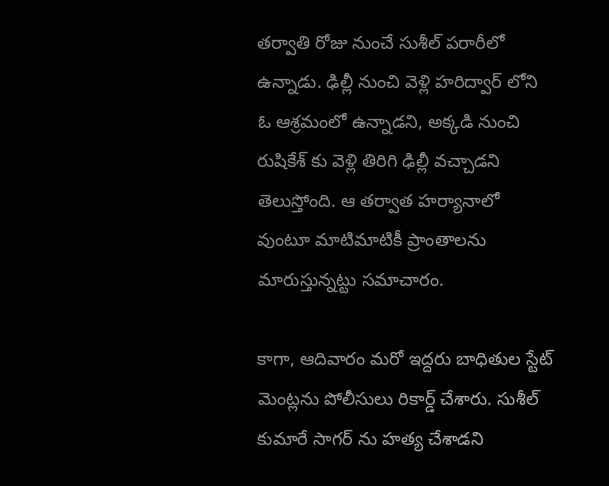తర్వాతి రోజు నుంచే సుశీల్ పరారీలో ఉన్నాడు. ఢిల్లీ నుంచి వెళ్లి హరిద్వార్ లోని ఓ ఆశ్రమంలో ఉన్నాడని, అక్కడి నుంచి రుషికేశ్ కు వెళ్లి తిరిగి ఢిల్లీ వచ్చాడని తెలుస్తోంది. ఆ తర్వాత హర్యానాలో వుంటూ మాటిమాటికీ ప్రాంతాలను మారుస్తున్నట్టు సమాచారం.

కాగా, ఆదివారం మరో ఇద్దరు బాధితుల స్టేట్ మెంట్లను పోలీసులు రికార్డ్ చేశారు. సుశీల్ కుమారే సాగర్ ను హత్య చేశాడని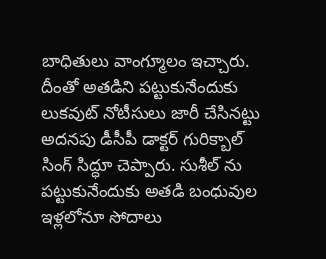బాధితులు వాంగ్మూలం ఇచ్చారు. దీంతో అతడిని పట్టుకునేందుకు లుకవుట్ నోటీసులు జారీ చేసినట్టు అదనపు డీసీపీ డాక్టర్ గురిక్బాల్ సింగ్ సిద్ధూ చెప్పారు. సుశీల్ ను పట్టుకునేందుకు అతడి బంధువుల ఇళ్లలోనూ సోదాలు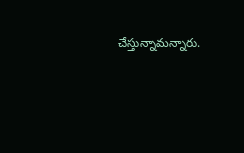చేస్తున్నామన్నారు.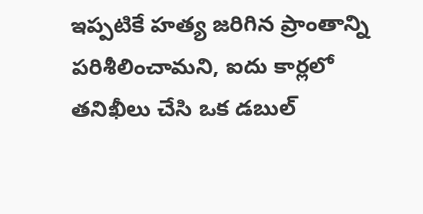ఇప్పటికే హత్య జరిగిన ప్రాంతాన్ని పరిశీలించామని, ఐదు కార్లలో తనిఖీలు చేసి ఒక డబుల్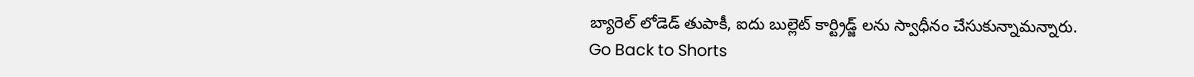బ్యారెల్ లోడెడ్ తుపాకీ, ఐదు బుల్లెట్ కార్ట్రిడ్జ్ లను స్వాధీనం చేసుకున్నామన్నారు.
Go Back to Shorts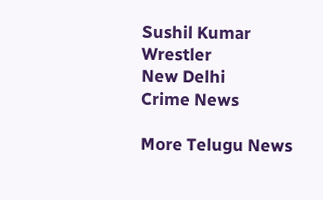Sushil Kumar
Wrestler
New Delhi
Crime News

More Telugu News